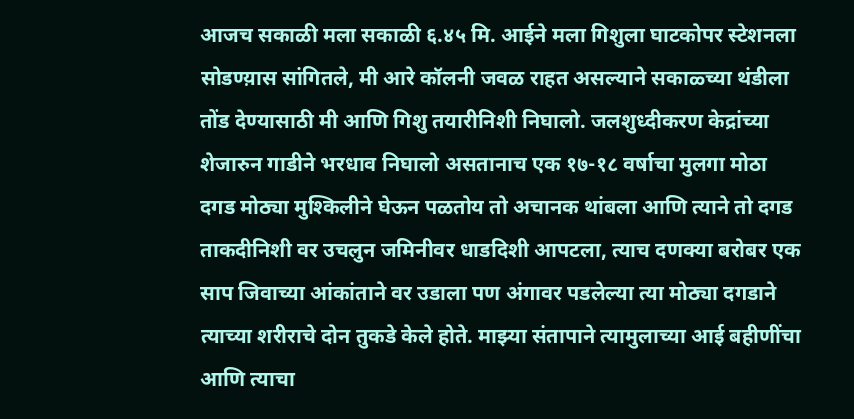आजच सकाळी मला सकाळी ६.४५ मि. आईने मला गिशुला घाटकोपर स्टेशनला सोडण्य़ास सांगितले, मी आरे कॉलनी जवळ राहत असल्याने सकाळ्च्या थंडीला तोंड देण्यासाठी मी आणि गिशु तयारीनिशी निघालो. जलशुध्दीकरण केद्रांच्या शेजारुन गाडीने भरधाव निघालो असतानाच एक १७-१८ वर्षाचा मुलगा मोठा दगड मोठ्या मुश्किलीने घेऊन पळतोय तो अचानक थांबला आणि त्याने तो दगड ताकदीनिशी वर उचलुन जमिनीवर धाडदिशी आपटला, त्याच दणक्या बरोबर एक साप जिवाच्या आंकांताने वर उडाला पण अंगावर पडलेल्या त्या मोठ्या दगडाने त्याच्या शरीराचे दोन तुकडे केले होते. माझ्या संतापाने त्यामुलाच्या आई बहीणींचा आणि त्याचा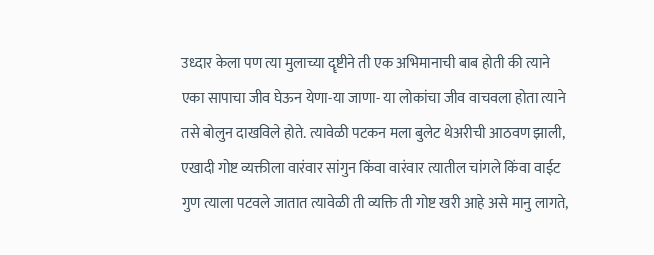उध्दार केला पण त्या मुलाच्या दॄष्टीने ती एक अभिमानाची बाब होती की त्याने एका सापाचा जीव घेऊन येणा-या जाणा- या लोकांचा जीव वाचवला होता त्याने तसे बोलुन दाखविले होते. त्यावेळी पटकन मला बुलेट थेअरीची आठवण झाली, एखादी गोष्ट व्यक्तीला वारंवार सांगुन किंवा वारंवार त्यातील चांगले किंवा वाईट गुण त्याला पटवले जातात त्यावेळी ती व्यक्ति ती गोष्ट खरी आहे असे मानु लागते,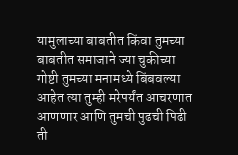यामुलाच्या बाबतीत किंवा तुमच्या बाबतीत समाजाने ज्या चुकीच्या गोष्टी तुमच्या मनामध्ये बिंबवल्या आहेत त्या तुम्ही मरेपर्यंत आचरणात आणणार आणि तुमची पुढची पिढी ती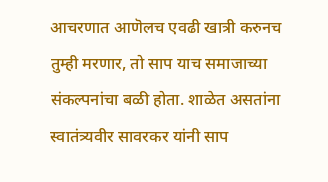आचरणात आणॆलच एवढी खात्री करुनच तुम्ही मरणार, तो साप याच समाजाच्या संकल्पनांचा बळी होता. शाळेत असतांना स्वातंत्र्यवीर सावरकर यांनी साप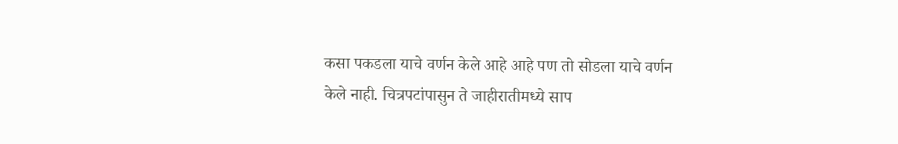कसा पकडला याचे वर्णन केले आहे आहे पण तो सोडला याचे वर्णन केले नाही. चित्रपटांपासुन ते जाहीरातीमध्ये साप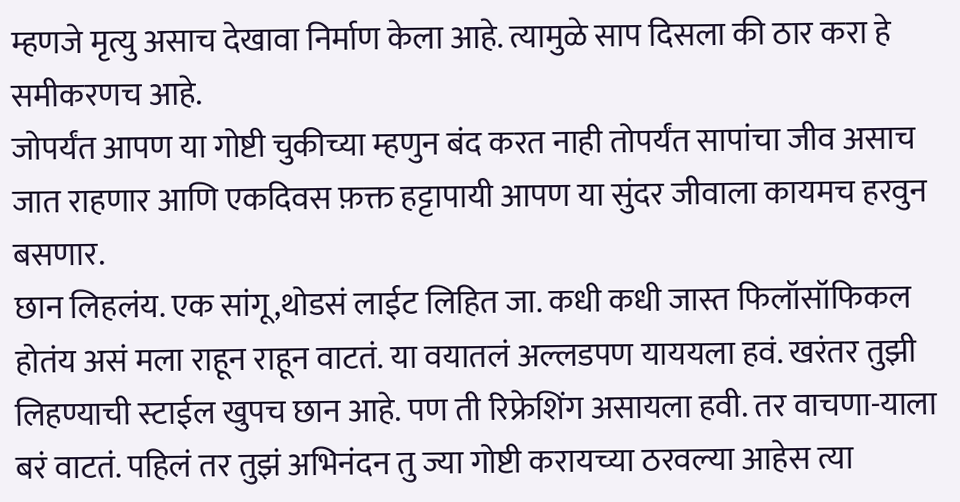म्हणजे मृत्यु असाच देखावा निर्माण केला आहे. त्यामुळे साप दिसला की ठार करा हे समीकरणच आहे.
जोपर्यंत आपण या गोष्टी चुकीच्या म्हणुन बंद करत नाही तोपर्यंत सापांचा जीव असाच जात राहणार आणि एकदिवस फ़क्त हट्टापायी आपण या सुंदर जीवाला कायमच हरवुन बसणार.
छान लिहलंय. एक सांगू,थोडसं लाईट लिहित जा. कधी कधी जास्त फिलॉसॉफिकल होतंय असं मला राहून राहून वाटतं. या वयातलं अल्लडपण याययला हवं. खरंतर तुझी लिहण्याची स्टाईल खुपच छान आहे. पण ती रिफ्रेशिंग असायला हवी. तर वाचणा-याला बरं वाटतं. पहिलं तर तुझं अभिनंदन तु ज्या गोष्टी करायच्या ठरवल्या आहेस त्या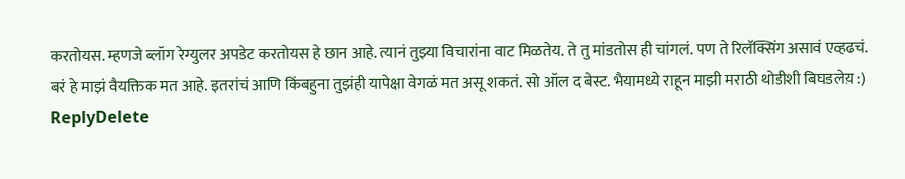करतोयस. म्हणजे ब्लॉग रेग्युलर अपडेट करतोयस हे छान आहे. त्यानं तुझ्या विचारांना वाट मिळतेय. ते तु मांडतोस ही चांगलं. पण ते रिलॅक्सिंग असावं एव्हढचं. बरं हे माझं वैयक्तिक मत आहे. इतरांचं आणि किंबहुना तुझंही यापेक्षा वेगळं मत असू शकतं. सो ऑल द बेस्ट. भैयामध्ये राहून माझी मराठी थोडीशी बिघडलेय़ :)
ReplyDelete